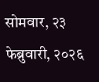सोमवार, २३ फेब्रुवारी, २०२६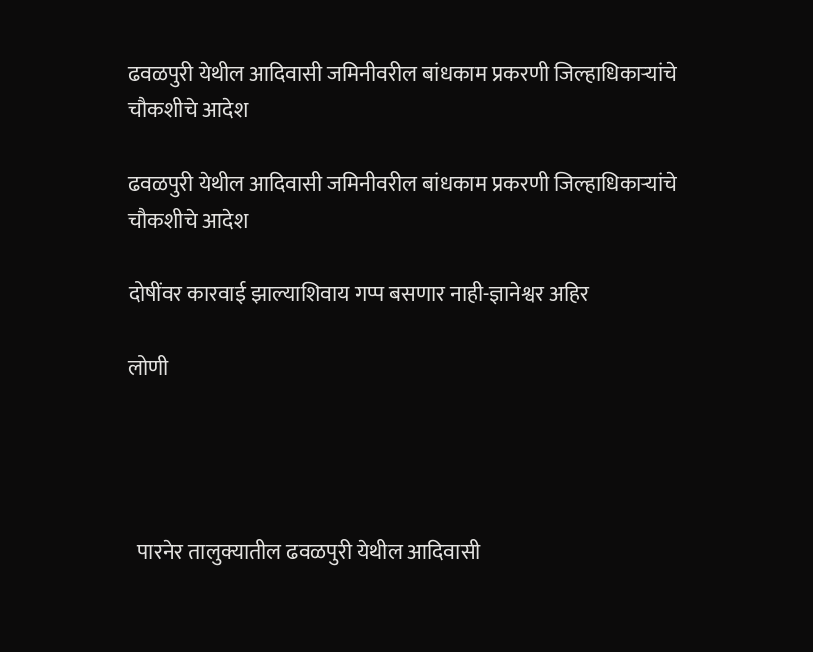ढवळपुरी येथील आदिवासी जमिनीवरील बांधकाम प्रकरणी जिल्हाधिकाऱ्यांचे चौकशीचे आदेश

ढवळपुरी येथील आदिवासी जमिनीवरील बांधकाम प्रकरणी जिल्हाधिकाऱ्यांचे चौकशीचे आदेश

दोषींवर कारवाई झाल्याशिवाय गप्प बसणार नाही-ज्ञानेश्वर अहिर

लोणी




  पारनेर तालुक्यातील ढवळपुरी येथील आदिवासी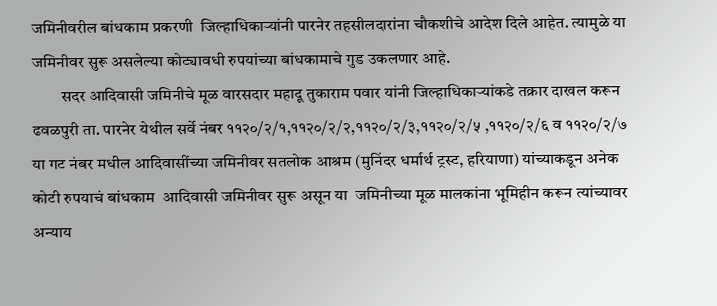जमिनीवरील बांधकाम प्रकरणी  जिल्हाधिकाऱ्यांनी पारनेर तहसीलदारांना चौकशीचे आदेश दिले आहेत. त्यामुळे या जमिनीवर सुरू असलेल्या कोट्यावधी रुपयांच्या बांधकामाचे गुड उकलणार आहे.
         सदर आदिवासी जमिनीचे मूळ वारसदार महादू तुकाराम पवार यांनी जिल्हाधिकाऱ्यांकडे तक्रार दाखल करून ढवळपुरी ता. पारनेर येथील सर्वे नंबर ११२०/२/१,११२०/२/२,११२०/२/३,११२०/२/५ ,११२०/२/६ व ११२०/२/७ या गट नंबर मधील आदिवासींच्या जमिनीवर सतलोक आश्रम (मुनिंदर धर्मार्थ ट्रस्ट, हरियाणा) यांच्याकडून अनेक कोटी रुपयाचं बांधकाम  आदिवासी जमिनीवर सुरू असून या  जमिनीच्या मूळ मालकांना भूमिहीन करून त्यांच्यावर अन्याय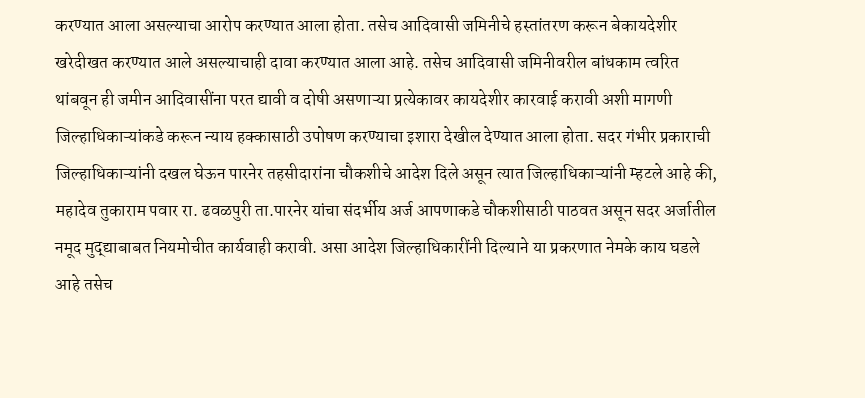करण्यात आला असल्याचा आरोप करण्यात आला होता. तसेच आदिवासी जमिनीचे हस्तांतरण करून बेकायदेशीर खरेदीखत करण्यात आले असल्याचाही दावा करण्यात आला आहे. तसेच आदिवासी जमिनीवरील बांधकाम त्वरित थांबवून ही जमीन आदिवासींना परत द्यावी व दोषी असणाऱ्या प्रत्येकावर कायदेशीर कारवाई करावी अशी मागणी जिल्हाधिकाऱ्यांकडे करून न्याय हक्कासाठी उपोषण करण्याचा इशारा देखील देण्यात आला होता. सदर गंभीर प्रकाराची जिल्हाधिकाऱ्यांनी दखल घेऊन पारनेर तहसीदारांना चौकशीचे आदेश दिले असून त्यात जिल्हाधिकाऱ्यांनी म्हटले आहे की, महादेव तुकाराम पवार रा. ढवळपुरी ता.पारनेर यांचा संदर्भीय अर्ज आपणाकडे चौकशीसाठी पाठवत असून सदर अर्जातील नमूद मुद्द्याबाबत नियमोचीत कार्यवाही करावी. असा आदेश जिल्हाधिकारींनी दिल्याने या प्रकरणात नेमके काय घडले आहे तसेच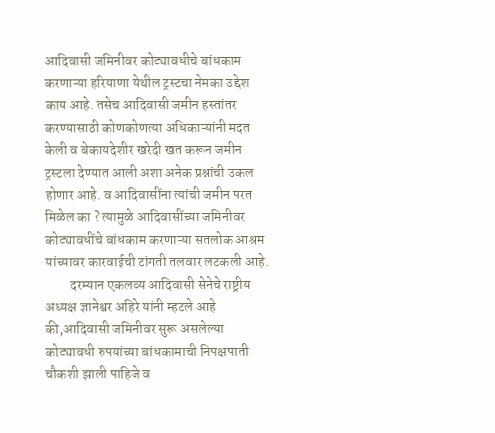आदिवासी जमिनीवर कोट्यावधीचे बांधकाम करणाऱ्या हरियाणा येथील ट्रस्टचा नेमका उद्देश काय आहे. तसेच आदिवासी जमीन हस्तांतर करण्यासाठी कोणकोणत्या अधिकाऱ्यांनी मदत केली व बेकायदेशीर खरेदी खत करून जमीन ट्रस्टला देण्यात आली अशा अनेक प्रश्नांची उकल होणार आहे. व आदिवासींना त्यांची जमीन परत मिळेल का ? त्यामुळे आदिवासींच्या जमिनीवर कोट्यावधींचे बांधकाम करणाऱ्या सतलोक आश्रम यांच्यावर कारवाईची टांगती तलवार लटकली आहे.
         दरम्यान एकलव्य आदिवासी सेनेचे राष्ट्रीय अध्यक्ष ज्ञानेश्वर अहिरे यांनी म्हटले आहे की,आदिवासी जमिनीवर सुरू असलेल्या कोट्यावधी रुपयांच्या बांधकामाची निपक्षपाती चौकशी झाली पाहिजे व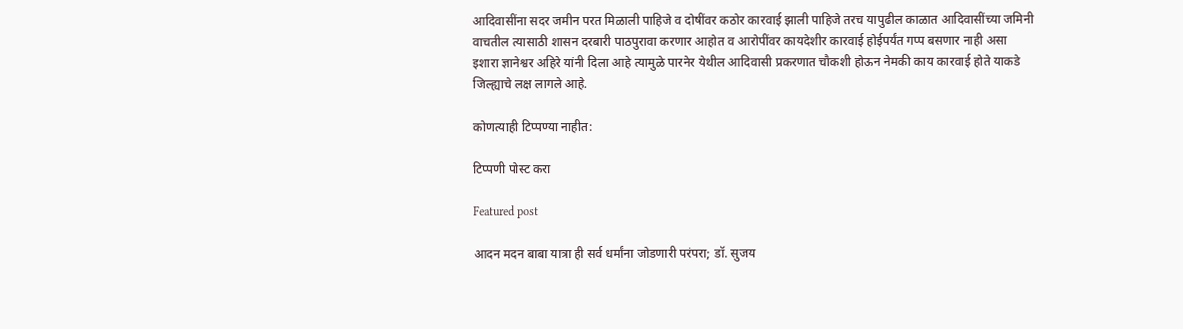आदिवासींना सदर जमीन परत मिळाली पाहिजे व दोषींवर कठोर कारवाई झाली पाहिजे तरच यापुढील काळात आदिवासींच्या जमिनी वाचतील त्यासाठी शासन दरबारी पाठपुरावा करणार आहोत व आरोपींवर कायदेशीर कारवाई होईपर्यंत गप्प बसणार नाही असा इशारा ज्ञानेश्वर अहिरे यांनी दिला आहे त्यामुळे पारनेर येथील आदिवासी प्रकरणात चौकशी होऊन नेमकी काय कारवाई होते याकडे जिल्ह्याचे लक्ष लागले आहे.

कोणत्याही टिप्पण्‍या नाहीत:

टिप्पणी पोस्ट करा

Featured post

आदन मदन बाबा यात्रा ही सर्व धर्मांना जोडणारी परंपरा; डॉ. सुजय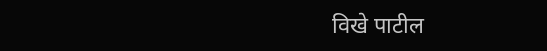विखे पाटील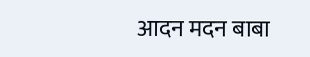आदन मदन बाबा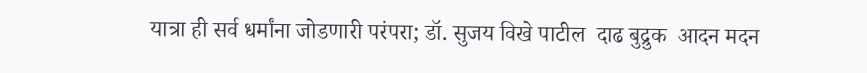यात्रा ही सर्व धर्मांना जोडणारी परंपरा; डॉ. सुजय विखे पाटील  दाढ बुद्रुक  आदन मदन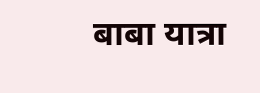बाबा यात्रा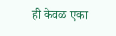ही केवळ एका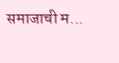समाजाची म...